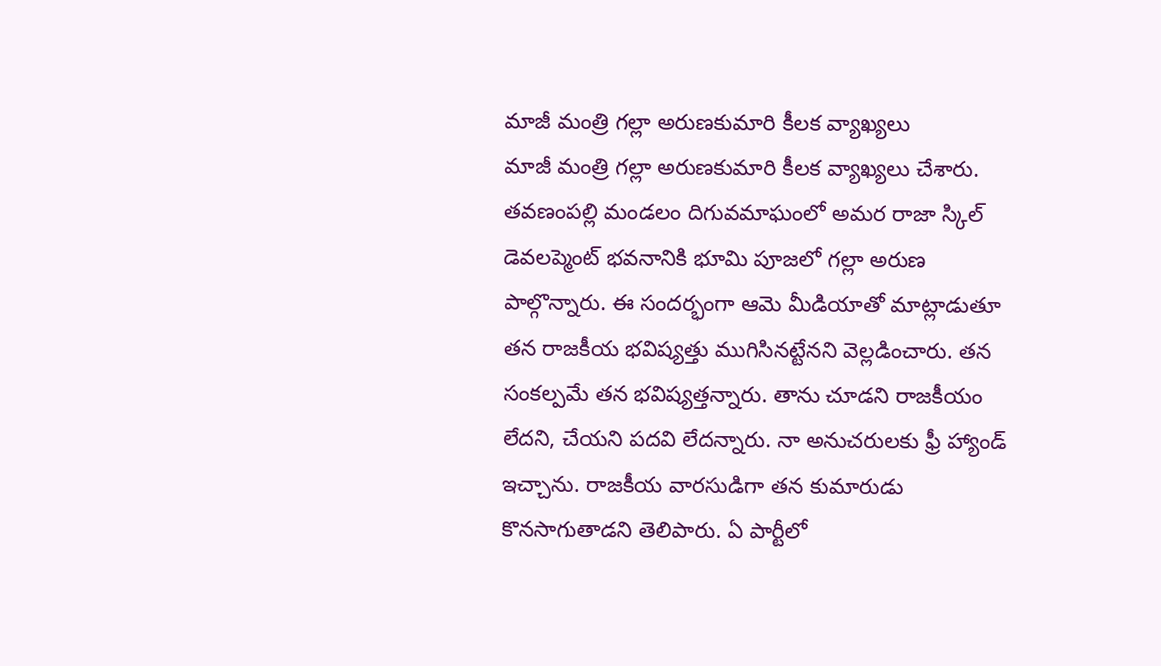మాజీ మంత్రి గల్లా అరుణకుమారి కీలక వ్యాఖ్యలు
మాజీ మంత్రి గల్లా అరుణకుమారి కీలక వ్యాఖ్యలు చేశారు. తవణంపల్లి మండలం దిగువమాఘంలో అమర రాజా స్కిల్ డెవలప్మెంట్ భవనానికి భూమి పూజలో గల్లా అరుణ పాల్గొన్నారు. ఈ సందర్భంగా ఆమె మీడియాతో మాట్లాడుతూ తన రాజకీయ భవిష్యత్తు ముగిసినట్టేనని వెల్లడించారు. తన సంకల్పమే తన భవిష్యత్తన్నారు. తాను చూడని రాజకీయం లేదని, చేయని పదవి లేదన్నారు. నా అనుచరులకు ఫ్రీ హ్యాండ్ ఇచ్చాను. రాజకీయ వారసుడిగా తన కుమారుడు కొనసాగుతాడని తెలిపారు. ఏ పార్టీలో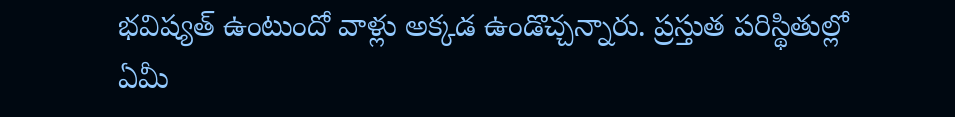భవిష్యత్ ఉంటుందో వాళ్లు అక్కడ ఉండొచ్చన్నారు. ప్రస్తుత పరిస్థితుల్లో ఏమీ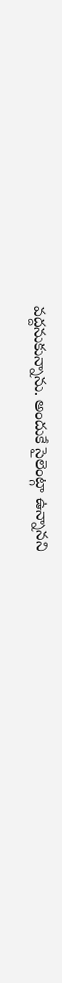వద్దనుకున్నాను. అందుకే సైలెంట్గా ఉన్నానని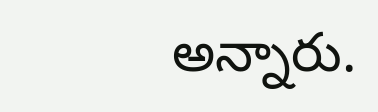అన్నారు.